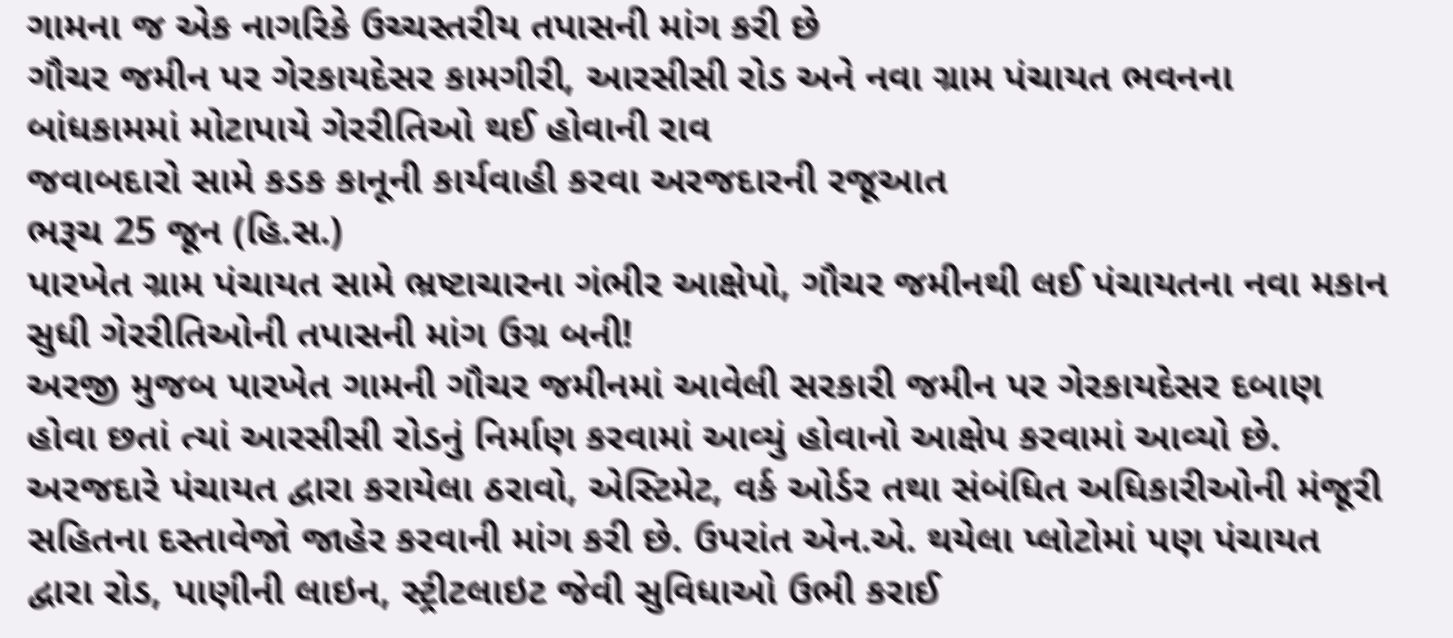ગામના જ એક નાગરિકે ઉચ્ચસ્તરીય તપાસની માંગ કરી છે
ગૌચર જમીન પર ગેરકાયદેસર કામગીરી, આરસીસી રોડ અને નવા ગ્રામ પંચાયત ભવનના બાંધકામમાં મોટાપાયે ગેરરીતિઓ થઈ હોવાની રાવ
જવાબદારો સામે કડક કાનૂની કાર્યવાહી કરવા અરજદારની રજૂઆત
ભરૂચ 25 જૂન (હિ.સ.)
પારખેત ગ્રામ પંચાયત સામે ભ્રષ્ટાચારના ગંભીર આક્ષેપો, ગૌચર જમીનથી લઈ પંચાયતના નવા મકાન સુધી ગેરરીતિઓની તપાસની માંગ ઉગ્ર બની!
અરજી મુજબ પારખેત ગામની ગૌચર જમીનમાં આવેલી સરકારી જમીન પર ગેરકાયદેસર દબાણ હોવા છતાં ત્યાં આરસીસી રોડનું નિર્માણ કરવામાં આવ્યું હોવાનો આક્ષેપ કરવામાં આવ્યો છે. અરજદારે પંચાયત દ્વારા કરાયેલા ઠરાવો, એસ્ટિમેટ, વર્ક ઓર્ડર તથા સંબંધિત અધિકારીઓની મંજૂરી સહિતના દસ્તાવેજો જાહેર કરવાની માંગ કરી છે. ઉપરાંત એન.એ. થયેલા પ્લોટોમાં પણ પંચાયત દ્વારા રોડ, પાણીની લાઇન, સ્ટ્રીટલાઇટ જેવી સુવિધાઓ ઉભી કરાઈ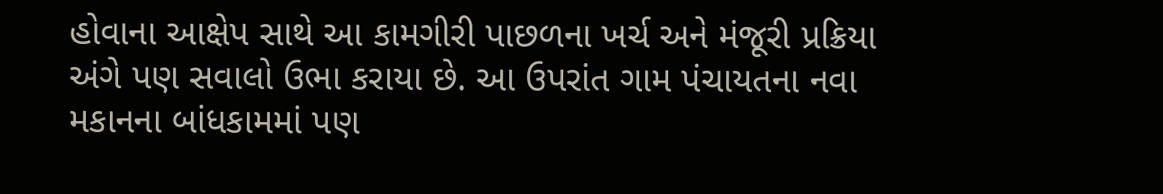હોવાના આક્ષેપ સાથે આ કામગીરી પાછળના ખર્ચ અને મંજૂરી પ્રક્રિયા અંગે પણ સવાલો ઉભા કરાયા છે. આ ઉપરાંત ગામ પંચાયતના નવા મકાનના બાંધકામમાં પણ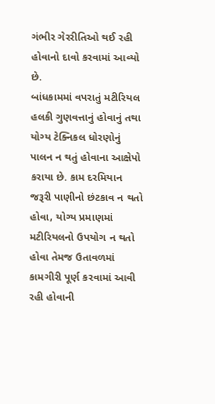ગંભીર ગેરરીતિઓ થઈ રહી હોવાનો દાવો કરવામાં આવ્યો છે.
બાંધકામમાં વપરાતું મટીરિયલ હલકી ગુણવત્તાનું હોવાનું તથા યોગ્ય ટેક્નિકલ ધોરણોનું પાલન ન થતું હોવાના આક્ષેપો કરાયા છે. કામ દરમિયાન જરૂરી પાણીનો છંટકાવ ન થતો હોવા, યોગ્ય પ્રમાણમાં મટીરિયલનો ઉપયોગ ન થતો હોવા તેમજ ઉતાવળમાં કામગીરી પૂર્ણ કરવામાં આવી રહી હોવાની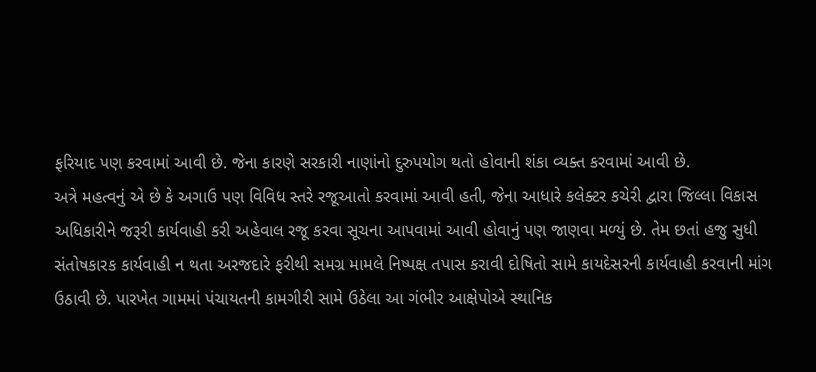ફરિયાદ પણ કરવામાં આવી છે. જેના કારણે સરકારી નાણાંનો દુરુપયોગ થતો હોવાની શંકા વ્યક્ત કરવામાં આવી છે.
અત્રે મહત્વનું એ છે કે અગાઉ પણ વિવિધ સ્તરે રજૂઆતો કરવામાં આવી હતી, જેના આધારે કલેક્ટર કચેરી દ્વારા જિલ્લા વિકાસ અધિકારીને જરૂરી કાર્યવાહી કરી અહેવાલ રજૂ કરવા સૂચના આપવામાં આવી હોવાનું પણ જાણવા મળ્યું છે. તેમ છતાં હજુ સુધી સંતોષકારક કાર્યવાહી ન થતા અરજદારે ફરીથી સમગ્ર મામલે નિષ્પક્ષ તપાસ કરાવી દોષિતો સામે કાયદેસરની કાર્યવાહી કરવાની માંગ ઉઠાવી છે. પારખેત ગામમાં પંચાયતની કામગીરી સામે ઉઠેલા આ ગંભીર આક્ષેપોએ સ્થાનિક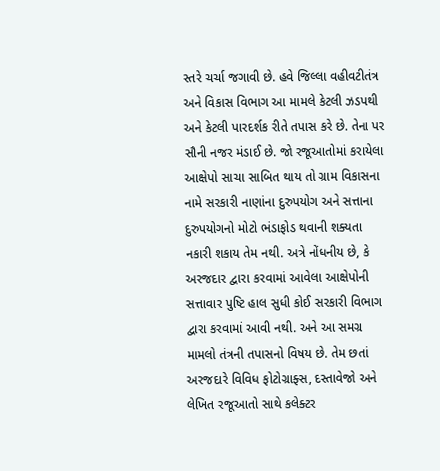સ્તરે ચર્ચા જગાવી છે. હવે જિલ્લા વહીવટીતંત્ર અને વિકાસ વિભાગ આ મામલે કેટલી ઝડપથી અને કેટલી પારદર્શક રીતે તપાસ કરે છે. તેના પર સૌની નજર મંડાઈ છે. જો રજૂઆતોમાં કરાયેલા આક્ષેપો સાચા સાબિત થાય તો ગ્રામ વિકાસના નામે સરકારી નાણાંના દુરુપયોગ અને સત્તાના દુરુપયોગનો મોટો ભંડાફોડ થવાની શક્યતા નકારી શકાય તેમ નથી. અત્રે નોંધનીય છે, કે અરજદાર દ્વારા કરવામાં આવેલા આક્ષેપોની સત્તાવાર પુષ્ટિ હાલ સુધી કોઈ સરકારી વિભાગ દ્વારા કરવામાં આવી નથી. અને આ સમગ્ર મામલો તંત્રની તપાસનો વિષય છે. તેમ છતાં અરજદારે વિવિધ ફોટોગ્રાફ્સ, દસ્તાવેજો અને લેખિત રજૂઆતો સાથે કલેક્ટર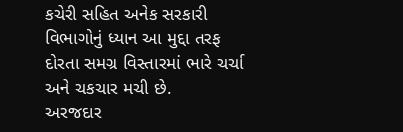કચેરી સહિત અનેક સરકારી વિભાગોનું ધ્યાન આ મુદ્દા તરફ દોરતા સમગ્ર વિસ્તારમાં ભારે ચર્ચા અને ચકચાર મચી છે.
અરજદાર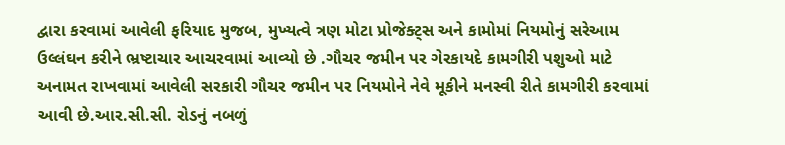દ્વારા કરવામાં આવેલી ફરિયાદ મુજબ, મુખ્યત્વે ત્રણ મોટા પ્રોજેક્ટ્સ અને કામોમાં નિયમોનું સરેઆમ ઉલ્લંઘન કરીને ભ્રષ્ટાચાર આચરવામાં આવ્યો છે .ગૌચર જમીન પર ગેરકાયદે કામગીરી પશુઓ માટે અનામત રાખવામાં આવેલી સરકારી ગૌચર જમીન પર નિયમોને નેવે મૂકીને મનસ્વી રીતે કામગીરી કરવામાં આવી છે.આર.સી.સી. રોડનું નબળું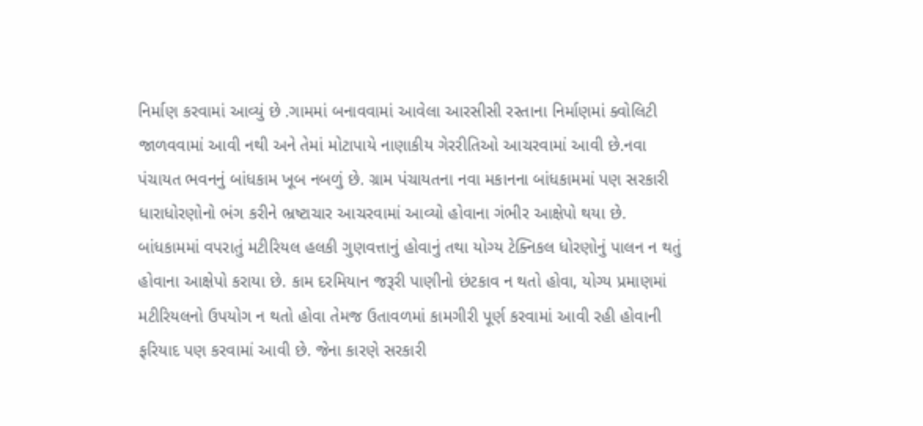નિર્માણ કરવામાં આવ્યું છે .ગામમાં બનાવવામાં આવેલા આરસીસી રસ્તાના નિર્માણમાં ક્વોલિટી જાળવવામાં આવી નથી અને તેમાં મોટાપાયે નાણાકીય ગેરરીતિઓ આચરવામાં આવી છે.નવા પંચાયત ભવનનું બાંધકામ ખૂબ નબળું છે. ગ્રામ પંચાયતના નવા મકાનના બાંધકામમાં પણ સરકારી ધારાધોરણોનો ભંગ કરીને ભ્રષ્ટાચાર આચરવામાં આવ્યો હોવાના ગંભીર આક્ષેપો થયા છે.
બાંધકામમાં વપરાતું મટીરિયલ હલકી ગુણવત્તાનું હોવાનું તથા યોગ્ય ટેક્નિકલ ધોરણોનું પાલન ન થતું હોવાના આક્ષેપો કરાયા છે. કામ દરમિયાન જરૂરી પાણીનો છંટકાવ ન થતો હોવા, યોગ્ય પ્રમાણમાં મટીરિયલનો ઉપયોગ ન થતો હોવા તેમજ ઉતાવળમાં કામગીરી પૂર્ણ કરવામાં આવી રહી હોવાની ફરિયાદ પણ કરવામાં આવી છે. જેના કારણે સરકારી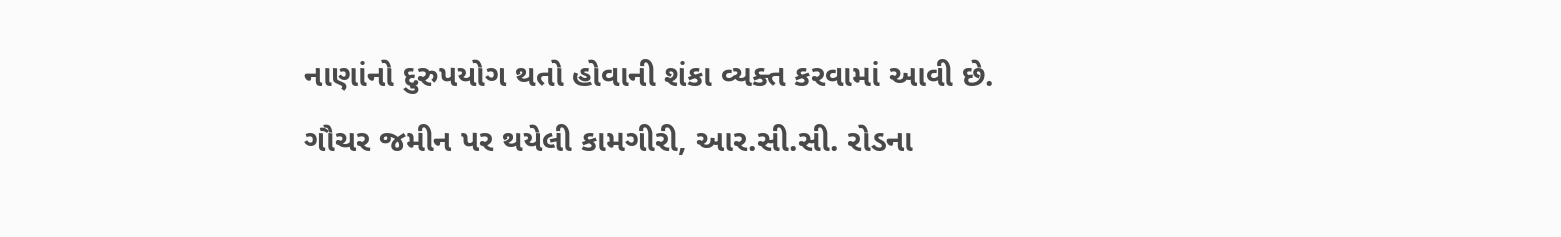નાણાંનો દુરુપયોગ થતો હોવાની શંકા વ્યક્ત કરવામાં આવી છે.
ગૌચર જમીન પર થયેલી કામગીરી, આર.સી.સી. રોડના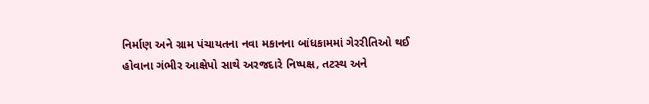નિર્માણ અને ગ્રામ પંચાયતના નવા મકાનના બાંધકામમાં ગેરરીતિઓ થઈ હોવાના ગંભીર આક્ષેપો સાથે અરજદારે નિષ્પક્ષ, તટસ્થ અને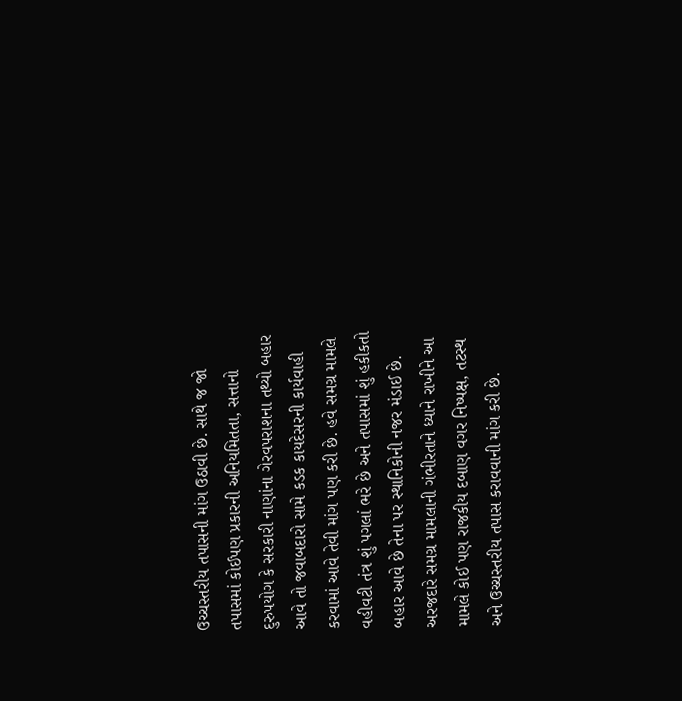ઉચ્ચસ્તરીય તપાસની માંગ ઉઠાવી છે. સાથે જ જો તપાસમાં કોઈપણ પ્રકારની અનિયમિતતા, સત્તાનો દુરુપયોગ કે સરકારી નાણાંના ગેરવપરાશના તથ્યો બહાર આવે તો જવાબદારો સામે કડક કાયદેસરની કાર્યવાહી કરવામાં આવે તેવી માંગ પણ કરી છે. હવે સમગ્ર મામલે વહીવટી તંત્ર શું પગલાં ભરે છે અને તપાસમાં શું હકીકતો બહાર આવે છે તેના પર સ્થાનિકોની નજર મંડાઈ છે.
અરજદારે સમગ્ર મામલાની ગંભીરતાને ધ્યાને રાખીને આ મામલે કોઈ પણ રાજકીય દબાણ વગર નિષ્પક્ષ, તટસ્થ અને ઉચ્ચસ્તરીય તપાસ કરાવવાની માંગ કરી છે.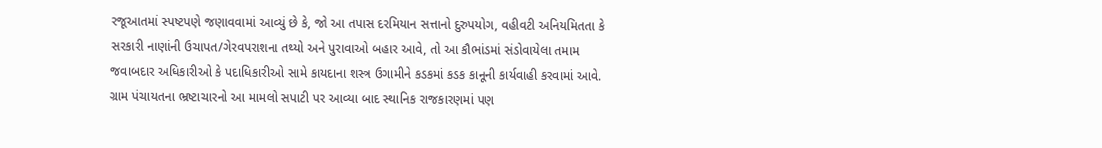રજૂઆતમાં સ્પષ્ટપણે જણાવવામાં આવ્યું છે કે, જો આ તપાસ દરમિયાન સત્તાનો દુરુપયોગ, વહીવટી અનિયમિતતા કે સરકારી નાણાંની ઉચાપત/ગેરવપરાશના તથ્યો અને પુરાવાઓ બહાર આવે, તો આ કૌભાંડમાં સંડોવાયેલા તમામ જવાબદાર અધિકારીઓ કે પદાધિકારીઓ સામે કાયદાના શસ્ત્ર ઉગામીને કડકમાં કડક કાનૂની કાર્યવાહી કરવામાં આવે.
ગ્રામ પંચાયતના ભ્રષ્ટાચારનો આ મામલો સપાટી પર આવ્યા બાદ સ્થાનિક રાજકારણમાં પણ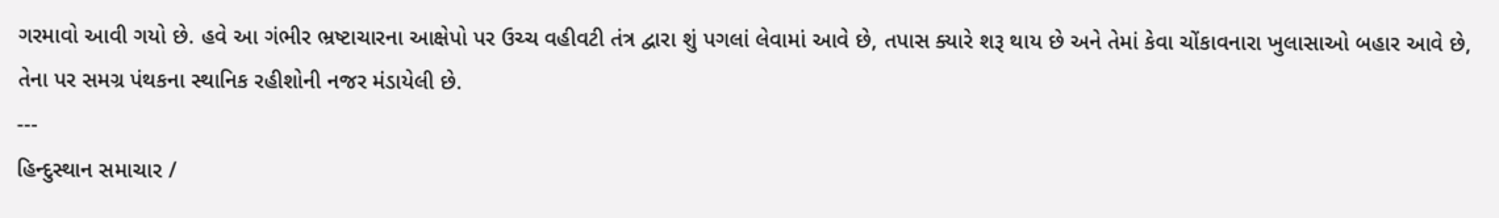ગરમાવો આવી ગયો છે. હવે આ ગંભીર ભ્રષ્ટાચારના આક્ષેપો પર ઉચ્ચ વહીવટી તંત્ર દ્વારા શું પગલાં લેવામાં આવે છે, તપાસ ક્યારે શરૂ થાય છે અને તેમાં કેવા ચોંકાવનારા ખુલાસાઓ બહાર આવે છે, તેના પર સમગ્ર પંથકના સ્થાનિક રહીશોની નજર મંડાયેલી છે.
---
હિન્દુસ્થાન સમાચાર /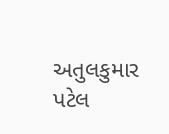અતુલકુમાર પટેલ